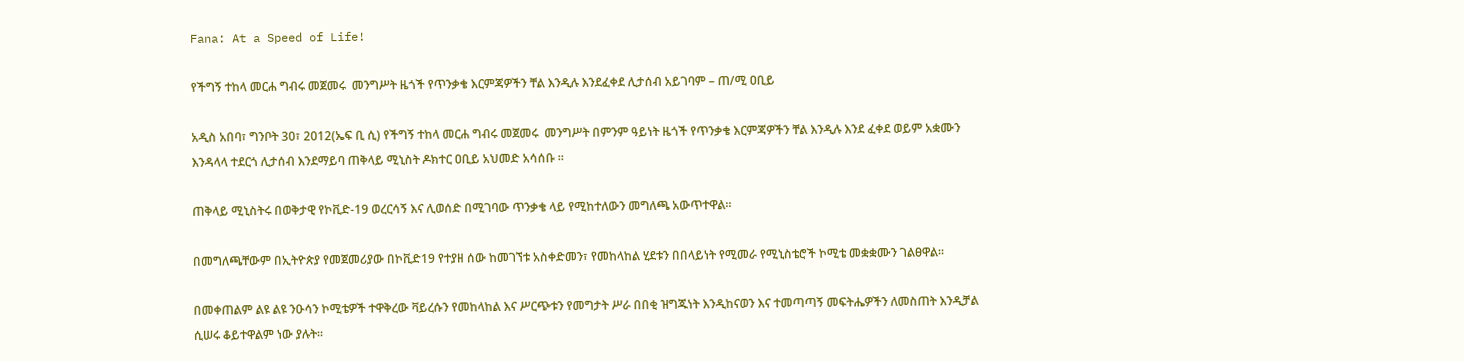Fana: At a Speed of Life!

የችግኝ ተከላ መርሐ ግብሩ መጀመሩ  መንግሥት ዜጎች የጥንቃቄ እርምጃዎችን ቸል እንዲሉ እንደፈቀደ ሊታሰብ አይገባም – ጠ/ሚ ዐቢይ

አዲስ አበባ፣ ግንቦት 30፣ 2012(ኤፍ ቢ ሲ) የችግኝ ተከላ መርሐ ግብሩ መጀመሩ  መንግሥት በምንም ዓይነት ዜጎች የጥንቃቄ እርምጃዎችን ቸል እንዲሉ እንደ ፈቀደ ወይም አቋሙን እንዳላላ ተደርጎ ሊታሰብ እንደማይባ ጠቅላይ ሚኒስት ዶክተር ዐቢይ አህመድ አሳሰቡ ።

ጠቅላይ ሚኒስትሩ በወቅታዊ የኮቪድ-19 ወረርሳኝ እና ሊወሰድ በሚገባው ጥንቃቄ ላይ የሚከተለውን መግለጫ አውጥተዋል።

በመግለጫቸውም በኢትዮጵያ የመጀመሪያው በኮቪድ19 የተያዘ ሰው ከመገኘቱ አስቀድመን፣ የመከላከል ሂደቱን በበላይነት የሚመራ የሚኒስቴሮች ኮሚቴ መቋቋሙን ገልፀዋል።

በመቀጠልም ልዩ ልዩ ንዑሳን ኮሚቴዎች ተዋቅረው ቫይረሱን የመከላከል እና ሥርጭቱን የመግታት ሥራ በበቂ ዝግጁነት እንዲከናወን እና ተመጣጣኝ መፍትሔዎችን ለመስጠት እንዲቻል ሲሠሩ ቆይተዋልም ነው ያሉት።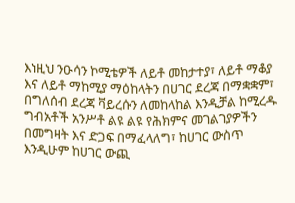እነዚህ ንዑሳን ኮሚቴዎች ለይቶ መከታተያ፣ ለይቶ ማቆያ እና ለይቶ ማከሚያ ማዕከላትን በሀገር ደረጃ በማቋቋም፣ በግለሰብ ደረጃ ቫይረሱን ለመከላከል እንዲቻል ከሚረዱ ግብአቶች አንሥቶ ልዩ ልዩ የሕክምና መገልገያዎችን በመግዛት እና ድጋፍ በማፈላለግ፣ ከሀገር ውስጥ እንዲሁም ከሀገር ውጪ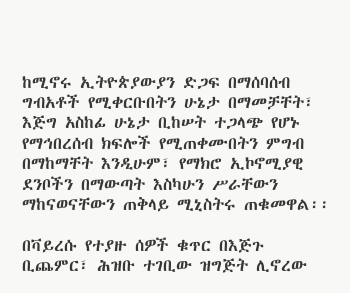ከሚኖሩ ኢትዮጵያውያን ድጋፍ በማሰባሰብ ግብአቶች የሚቀርቡበትን ሁኔታ በማመቻቸት፣ እጅግ አስከፊ ሁኔታ ቢከሠት ተጋላጭ የሆኑ የማኅበረሰብ ክፍሎች የሚጠቀሙበትን ምግብ በማከማቸት እንዲሁም፣ የማክሮ ኢኮኖሚያዊ ደንቦችን በማውጣት እስካሁን ሥራቸውን ማከናወናቸውን ጠቅላይ ሚኒስትሩ ጠቁመዋል፡፡

በቫይረሱ የተያዙ ሰዎች ቁጥር በእጅጉ ቢጨምር፣ ሕዝቡ ተገቢው ዝግጅት ሊኖረው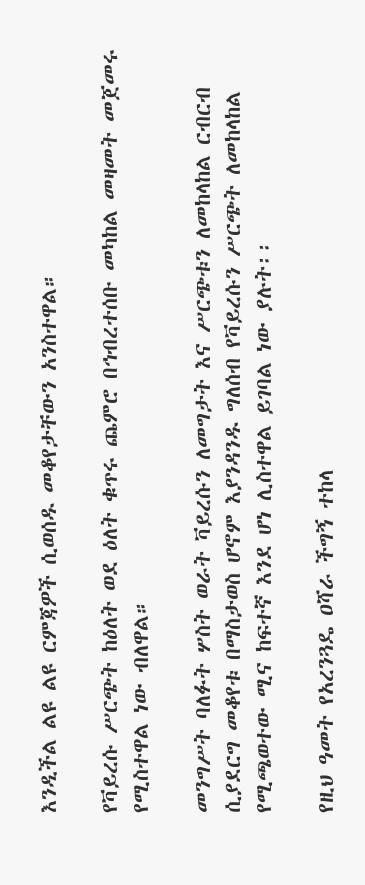እንዲችል ልዩ ልዩ ርምጃዎች ሲወሰዱ መቆየታቸውን አንስተዋል።

የቫይረሱ ሥርጭት ከዕለት ወደ ዕለት ቁጥሩ ጨምሮ በኅብረተሰቡ መካከል መዛመት መጀመሩ የሚስተዋል ነው ብለዋል።

መንግሥት ባለፉት ሦስት ወራት ቫይረሱን ለመግታት እና ሥርጭቱን ለመከላከል ርብርብ ሲያደርግ መቆየቱ በማስታወስ ሆኖም እያንዳንዱ ግለሰብ የቫይረሱን ሥርጭት ለመከላከል የሚጫወተው ሚና ከፍተኛ እንደ ሆነ ሊስተዋል ይገባል ነው ያሉት፡፡

የዚህ ዓመት የአረንጓዴ ዐሻራ ችግኝ ተከላ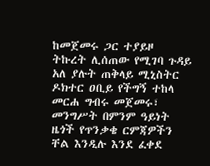ከመጀመሩ ጋር ተያይዞ ትኩረት ሊሰጠው የሚገባ ጉዳይ አለ ያሉት ጠቅላይ ሚኒስትር ዶክተር ዐቢይ የችግኝ ተከላ መርሐ ግብሩ መጀመሩ፣ መንግሥት በምንም ዓይነት ዜጎች የጥንቃቄ ርምጃዎችን ቸል እንዲሉ እንደ ፈቀደ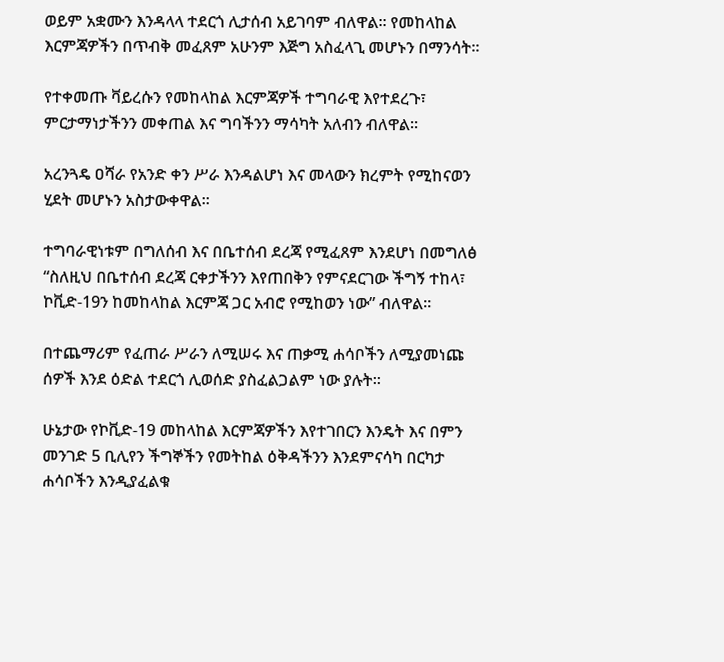ወይም አቋሙን እንዳላላ ተደርጎ ሊታሰብ አይገባም ብለዋል፡፡ የመከላከል እርምጃዎችን በጥብቅ መፈጸም አሁንም እጅግ አስፈላጊ መሆኑን በማንሳት።

የተቀመጡ ቫይረሱን የመከላከል እርምጃዎች ተግባራዊ እየተደረጉ፣ ምርታማነታችንን መቀጠል እና ግባችንን ማሳካት አለብን ብለዋል።

አረንጓዴ ዐሻራ የአንድ ቀን ሥራ እንዳልሆነ እና መላውን ክረምት የሚከናወን ሂደት መሆኑን አስታውቀዋል።

ተግባራዊነቱም በግለሰብ እና በቤተሰብ ደረጃ የሚፈጸም እንደሆነ በመግለፅ “ስለዚህ በቤተሰብ ደረጃ ርቀታችንን እየጠበቅን የምናደርገው ችግኝ ተከላ፣ ኮቪድ-19ን ከመከላከል እርምጃ ጋር አብሮ የሚከወን ነው” ብለዋል።

በተጨማሪም የፈጠራ ሥራን ለሚሠሩ እና ጠቃሚ ሐሳቦችን ለሚያመነጩ ሰዎች እንደ ዕድል ተደርጎ ሊወሰድ ያስፈልጋልም ነው ያሉት።

ሁኔታው የኮቪድ-19 መከላከል እርምጃዎችን እየተገበርን እንዴት እና በምን መንገድ 5 ቢሊየን ችግኞችን የመትከል ዕቅዳችንን እንደምናሳካ በርካታ ሐሳቦችን እንዲያፈልቁ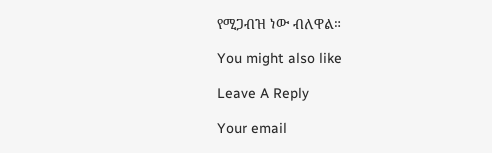የሚጋብዝ ነው ብለዋል።

You might also like

Leave A Reply

Your email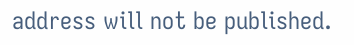address will not be published.